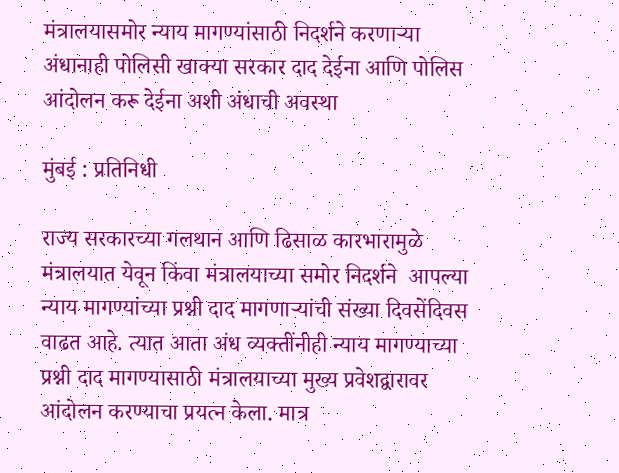मंत्रालयासमोर न्याय मागण्यांसाठी निदर्शने करणाऱ्या अंधानाही पोलिसी खाक्या सरकार दाद देईना आणि पोलिस आंदोलन करू देईना अशी अंधाची अवस्था

मुंबई : प्रतिनिधी

राज्य सरकारच्या गलथान आणि ढिसाळ कारभारामुळे मंत्रालयात येवून किंवा मंत्रालयाच्या समोर निदर्शने  आपल्या न्याय मागण्यांच्या प्रश्नी दाद मागणाऱ्यांची संख्या दिवसेंदिवस वाढत आहे. त्यात आता अंध व्यक्तींनीही न्याय मागण्याच्या प्रश्नी दाद मागण्यासाठी मंत्रालयाच्या मुख्य प्रवेशद्वारावर आंदोलन करण्याचा प्रयत्न केला. मात्र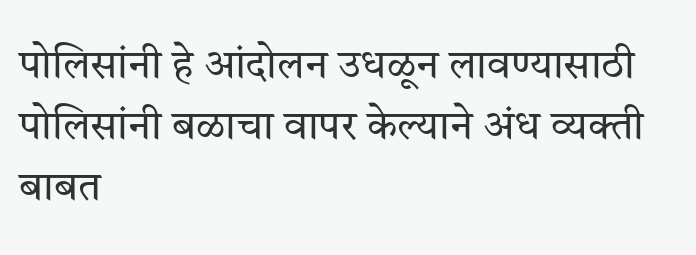पोलिसांनी हे आंदोलन उधळून लावण्यासाठी पोलिसांनी बळाचा वापर केल्याने अंध व्यक्ती बाबत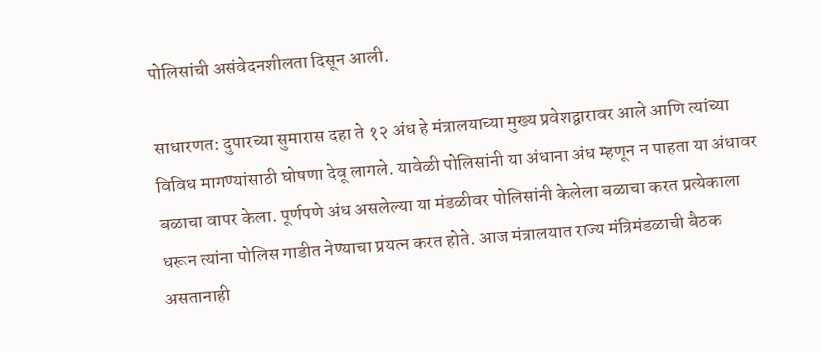पोलिसांची असंवेदनशीलता दिसून आली.

साधारणत: दुपारच्या सुमारास दहा ते १२ अंध हे मंत्रालयाच्या मुख्य प्रवेशद्वारावर आले आणि त्यांच्या विविध मागण्यांसाठी घोषणा देवू लागले. यावेळी पोलिसांनी या अंधाना अंध म्हणून न पाहता या अंधावर बळाचा वापर केला. पूर्णपणे अंध असलेल्या या मंडळीवर पोलिसांनी केलेला बळाचा करत प्रत्येकाला धरून त्यांना पोलिस गाडीत नेण्याचा प्रयत्न करत होते. आज मंत्रालयात राज्य मंत्रिमंडळाची बैठक असतानाही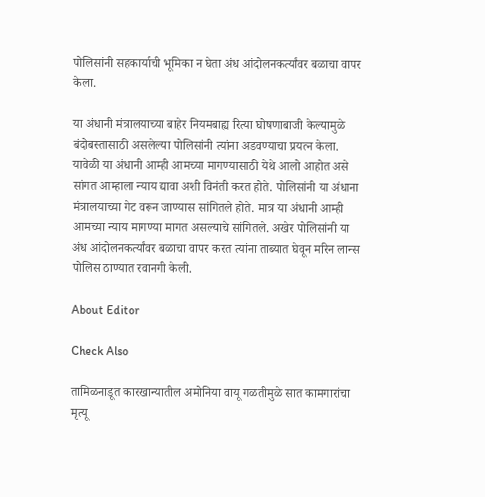पोलिसांनी सहकार्याची भूमिका न घेता अंध आंदोलनकर्त्यांवर बळाचा वापर केला.

या अंधानी मंत्रालयाच्या बाहेर नियमबाह्य रित्या घोषणाबाजी केल्यामुळे बंदोबस्तासाठी असलेल्या पोलिसांनी त्यांना अडवण्याचा प्रयत्न केला. यावेळी या अंधानी आम्ही आमच्या मागण्यासाठी येथे आलो आहोत असे सांगत आम्हाला न्याय द्यावा अशी विनंती करत होते. पोलिसांनी या अंधाना मंत्रालयाच्या गेट वरून जाण्यास सांगितले होते. मात्र या अंधानी आम्ही आमच्या न्याय मागण्या मागत असल्याचे सांगितले. अखेर पोलिसांनी या अंध आंदोलनकर्त्यांवर बळाचा वापर करत त्यांना ताब्यात घेवून मरिन लान्स पोलिस ठाण्यात रवानगी केली.

About Editor

Check Also

तामिळनाडूत कारखान्यातील अमोनिया वायू गळतीमुळे सात कामगारांचा मृत्यू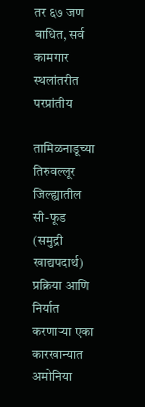तर ६७ जण बाधित, सर्व कामगार स्थलांतरीत परप्रांतीय

तामिळनाडूच्या तिरुवल्लूर जिल्ह्यातील सी-फूड (समुद्री खाद्यपदार्थ) प्रक्रिया आणि निर्यात करणाऱ्या एका कारखान्यात अमोनिया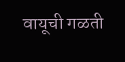वायूची गळती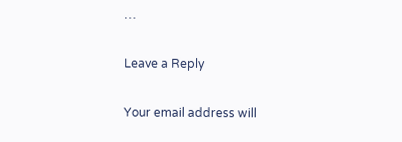…

Leave a Reply

Your email address will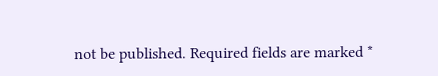not be published. Required fields are marked *